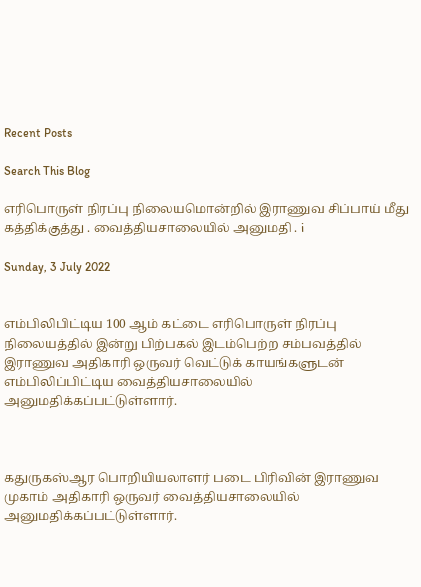Recent Posts

Search This Blog

எரிபொருள் நிரப்பு நிலையமொன்றில் இராணுவ சிப்பாய் மீது கத்திக்குத்து . வைத்தியசாலையில் அனுமதி . i

Sunday, 3 July 2022


எம்பிலிபிட்டிய 100 ஆம் கட்டை எரிபொருள் நிரப்பு நிலையத்தில் இன்று பிற்பகல் இடம்பெற்ற சம்பவத்தில் இராணுவ அதிகாரி ஒருவர் வெட்டுக் காயங்களுடன் எம்பிலிப்பிட்டிய வைத்தியசாலையில் அனுமதிக்கப்பட்டுள்ளார்.



கதுருகஸ்ஆர பொறியியலாளர் படை பிரிவின் இராணுவ முகாம் அதிகாரி ஒருவர் வைத்தியசாலையில் அனுமதிக்கப்பட்டுள்ளார்.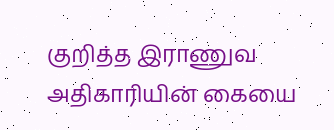குறித்த இராணுவ அதிகாரியின் கையை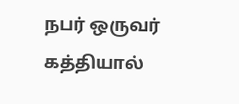நபர் ஒருவர் கத்தியால்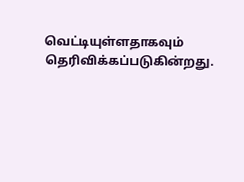வெட்டியுள்ளதாகவும் தெரிவிக்கப்படுகின்றது.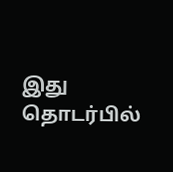இது தொடர்பில்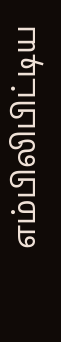எம்பிலிபிட்டிய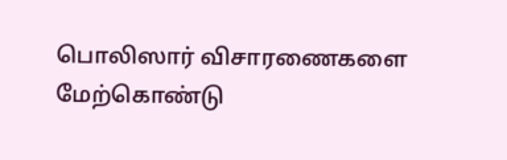பொலிஸார் விசாரணைகளை மேற்கொண்டு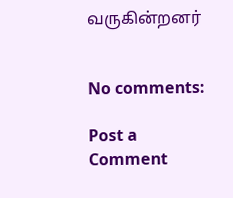வருகின்றனர்


No comments:

Post a Comment